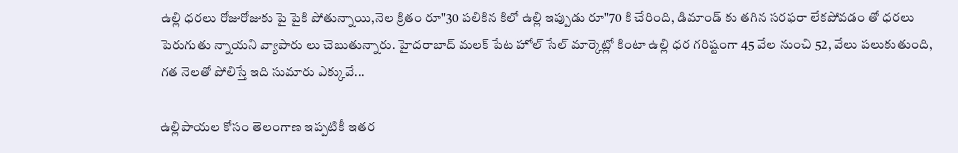ఉల్లి ధరలు రోజురోజుకు పై పైకి పోతున్నాయి,నెల క్రితం రూ"30 పలికిన కిలో ఉల్లి ఇప్పుడు రూ"70 కి చేరింది, డిమాండ్ కు తగిన సరఫరా లేకపోవడం తో ధరలు పెరుగుతు న్నాయని వ్యాపారు లు చెబుతున్నారు. హైదరాబాద్ మలక్ పేట హోల్ సేల్ మార్కెట్లో కింటా ఉల్లి ధర గరిష్టంగా 45 వేల నుంచి 52, వేలు పలుకుతుంది, గత నెలతో పోలిస్తే ఇది సుమారు ఎక్కువే...

ఉల్లిపాయల కోసం తెలంగాణ ఇప్పటికీ ఇతర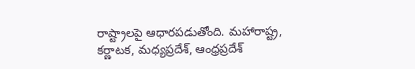రాష్ట్రాలపై ఆధారపడుతోంది. మహారాష్ట్ర, కర్ణాటక, మధ్యప్రదేశ్, ఆంధ్రప్రదేశ్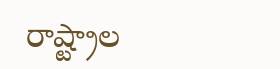రాష్ట్రాల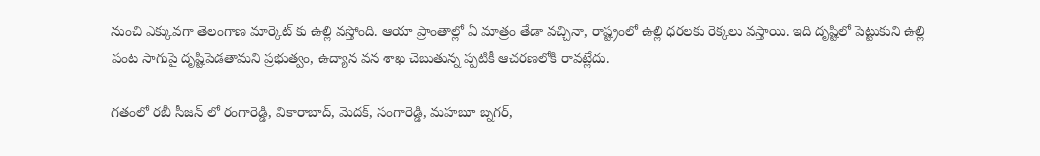నుంచి ఎక్కువగా తెలంగాణ మార్కెట్‌ కు ఉల్లి వస్తోంది. ఆయా ప్రాంతాల్లో ఏ మాత్రం తేడా వచ్చినా, రాష్ట్రంలో ఉల్లి ధరలకు రెక్కలు వస్తాయి. ఇది దృష్టిలో పెట్టుకుని ఉల్లి పంట సాగుపై దృష్టిపెడతామని ప్రభుత్వం, ఉద్యాన వన శాఖ చెబుతున్న ప్పటికీ ఆచరణలోకి రావట్లేదు.

గతంలో రబీ సీజన్‌ లో రంగారెడ్డి, వికారాబాద్, మెదక్, సంగారెడ్డి, మహబూ బ్నగర్,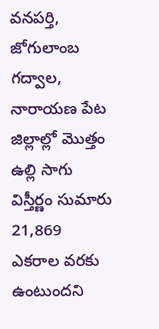వనపర్తి, జోగులాంబ గద్వాల, నారాయణ పేట జిల్లాల్లో మొత్తం ఉల్లి సాగు విస్తీర్ణం సుమారు 21,869 ఎకరాల వరకు ఉంటుందని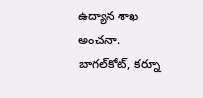ఉద్యాన శాఖ అంచనా. బాగల్‌కోట్, కర్నూ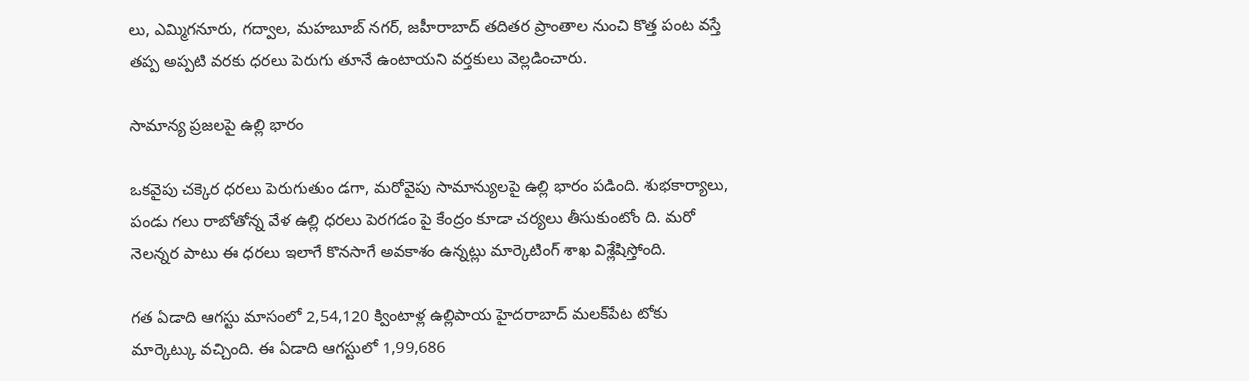లు, ఎమ్మిగనూరు, గద్వాల, మహబూబ్‌ నగర్, జహీరాబాద్ తదితర ప్రాంతాల నుంచి కొత్త పంట వస్తే తప్ప అప్పటి వరకు ధరలు పెరుగు తూనే ఉంటాయని వర్తకులు వెల్లడించారు.

సామాన్య ప్రజలపై ఉల్లి భారం

ఒకవైపు చక్కెర ధరలు పెరుగుతుం డగా, మరోవైపు సామాన్యులపై ఉల్లి భారం పడింది. శుభకార్యాలు, పండు గలు రాబోతోన్న వేళ ఉల్లి ధరలు పెరగడం పై కేంద్రం కూడా చర్యలు తీసుకుంటోం ది. మరో నెలన్నర పాటు ఈ ధరలు ఇలాగే కొనసాగే అవకాశం ఉన్నట్లు మార్కెటింగ్ శాఖ విశ్లేషిస్తోంది.

గత ఏడాది ఆగస్టు మాసంలో 2,54,120 క్వింటాళ్ల ఉల్లిపాయ హైదరాబాద్ మలక్‌పేట టోకు మార్కెట్కు వచ్చింది. ఈ ఏడాది ఆగస్టులో 1,99,686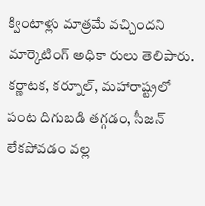క్వింటాళ్లు మాత్రమే వచ్చిందని మార్కెటింగ్ అధికా రులు తెలిపారు. కర్ణాటక, కర్నూల్, మహారాష్ట్రలో పంట దిగుబడి తగ్గడం, సీజన్ లేకపోవడం వల్ల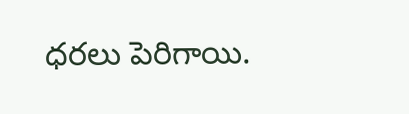ధరలు పెరిగాయి.